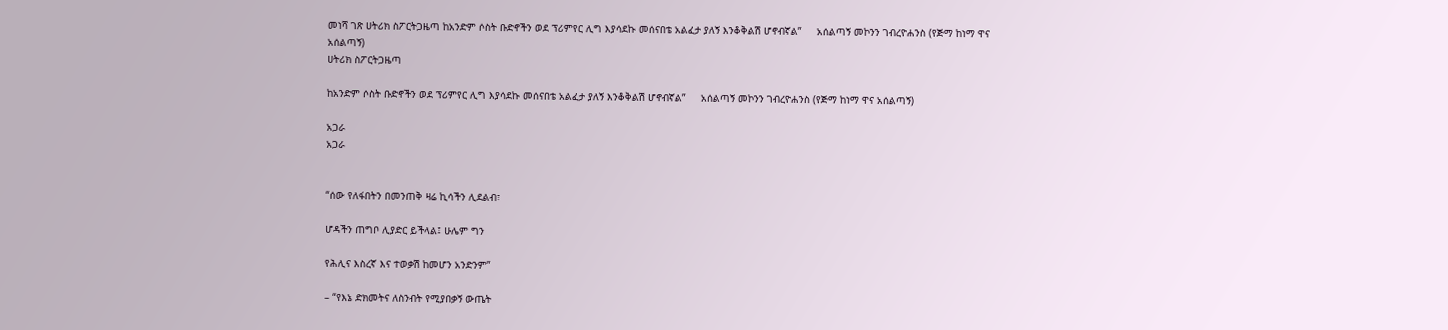መነሻ ገጽ ሀትሪክ ስፖርትጋዜጣ ከአንድም ሶስት ቡድኖችን ወደ ፕሪምየር ሊግ እያሳደኩ መሰናበቴ አልፈታ ያለኝ እንቆቅልሽ ሆኖብኛል”     አሰልጣኝ መኮንን ገብረዮሐንስ (የጅማ ከነማ ዋና አሰልጣኝ)
ሀትሪክ ስፖርትጋዜጣ

ከአንድም ሶስት ቡድኖችን ወደ ፕሪምየር ሊግ እያሳደኩ መሰናበቴ አልፈታ ያለኝ እንቆቅልሽ ሆኖብኛል”     አሰልጣኝ መኮንን ገብረዮሐንስ (የጅማ ከነማ ዋና አሰልጣኝ)

አጋራ
አጋራ


“ሰው የለፋበትን በመንጠቅ ዛሬ ኪሳችን ሊደልብ፣

ሆዳችን ጠግቦ ሊያድር ይችላል፤ ሁሌም ግን

የሕሊና እስረኛ እና ተወቃሽ ከመሆን አንድንም”

– “የእኔ ድክመትና ለስንብት የሚያበቃኝ ውጤት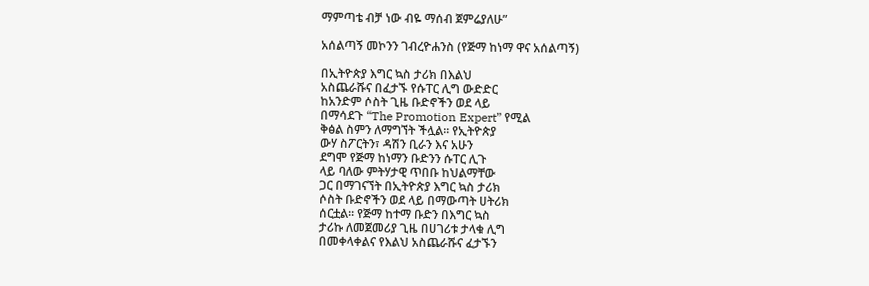ማምጣቴ ብቻ ነው ብዬ ማሰብ ጀምሬያለሁ”

አሰልጣኝ መኮንን ገብረዮሐንስ (የጅማ ከነማ ዋና አሰልጣኝ)

በኢትዮጵያ እግር ኳስ ታሪክ በእልህ
አስጨራሹና በፈታኙ የሱፐር ሊግ ውድድር
ከአንድም ሶስት ጊዜ ቡድኖችን ወደ ላይ
በማሳደጉ “The Promotion Expert” የሚል
ቅፅል ስምን ለማግኘት ችሏል፡፡ የኢትዮጵያ
ውሃ ስፖርትን፣ ዳሽን ቢራን እና አሁን
ደግሞ የጅማ ከነማን ቡድንን ሱፐር ሊጉ
ላይ ባለው ምትሃታዊ ጥበቡ ከህልማቸው
ጋር በማገናኘት በኢትዮጵያ እግር ኳስ ታሪክ
ሶስት ቡድኖችን ወደ ላይ በማውጣት ሀትሪክ
ሰርቷል፡፡ የጅማ ከተማ ቡድን በእግር ኳስ
ታሪኩ ለመጀመሪያ ጊዜ በሀገሪቱ ታላቁ ሊግ
በመቀላቀልና የእልህ አስጨራሹና ፈታኙን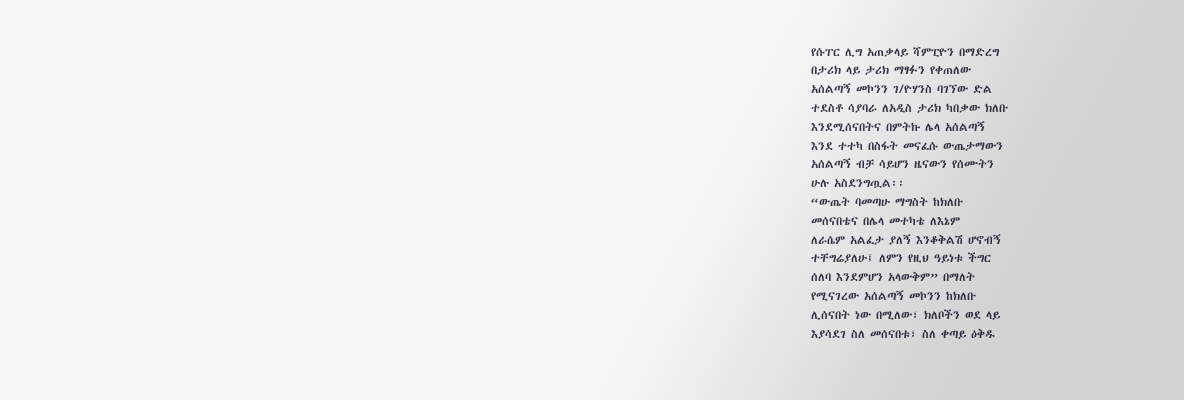የሱፐር ሊግ አጠቃላይ ሻምፒዮን በማድረግ
በታሪክ ላይ ታሪክ ማፃፉን የቀጠለው
አሰልጣኝ መኮንን ገ/ዮሃንስ ባገኘው ድል
ተደስቶ ሳያባራ ለአዲስ ታሪክ ካበቃው ክለቡ
እንደሚሰናበትና በምትኩ ሌላ አሰልጣኝ
እንደ ተተካ በስፋት መናፈሱ ውጤታማውን
አሰልጣኝ ብቻ ሳይሆን ዜናውን የሰሙትን
ሁሉ አስደንግጧል፡፡
“ውጤት ባመጣሁ ማግስት ከክለቡ
መሰናበቴና በሌላ መተካቴ ለእኔም
ለራሴም አልፈታ ያለኝ እንቆቅልሽ ሆኖብኝ
ተቸግሬያለሁ፤ ለምን የዚህ ዓይነቱ ችግር
ሰለባ እንደምሆን አላውቅም” በማለት
የሚናገረው አሰልጣኝ መኮንን ከክለቡ
ሊሰናበት ነው በሚለው፣ ክለቦችን ወደ ላይ
እያሳደገ ስለ መሰናበቱ፣ ስለ ቀጣይ ዕቅዱ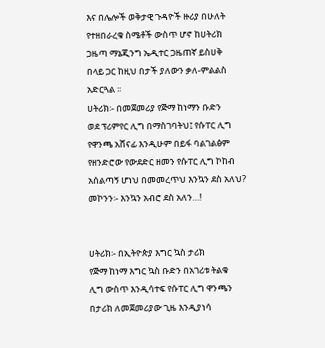እና በሌሎች ወቅታዊ ጉዳዮች ዙሪያ በሁለት
የተዘበራረቁ ስሜቶች ውስጥ ሆኖ ከሀትሪክ
ጋዜጣ ማኔጂንግ ኤዲተር ጋዜጠኛ ይስሀቅ
በላይ ጋር ከዚህ በታች ያለውን ቃለ-ምልልስ
አድርጓል ፡፡
ሀትሪክ፡- በመጀመሪያ የጅማ ከነማን ቡድን
ወደ ፕሪምየር ሊግ በማስገባትህ፤ የሱፐር ሊግ
የዋንጫ አሸናፊ እንዲሁም በይፋ ባልገልፅም
የዘንድሮው የውደድር ዘመን የሱፐር ሊግ ኮከብ
አሰልጣኝ ሆነህ በመመረጥህ እንኳን ደስ አለህ?
መኮንን፡- እንኳን አብሮ ደስ አለን…!


ሀትሪክ፡- በኢትዮጵያ እግር ኳስ ታሪክ
የጅማ ከነማ እግር ኳስ ቡድን በአገሪቱ ትልቁ
ሊግ ውስጥ እንዲሳተፍ የሱፐር ሊግ ዋንጫን
በታሪክ ለመጀመሪያው ጊዜ እንዲያነሳ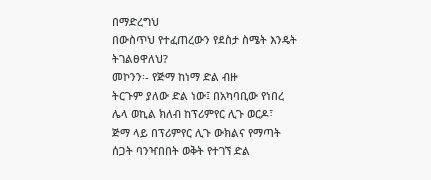በማድረግህ
በውስጥህ የተፈጠረውን የደስታ ስሜት እንዴት
ትገልፀዋለህ?
መኮንን፡- የጅማ ከነማ ድል ብዙ
ትርጉም ያለው ድል ነው፤ በአካባቢው የነበረ
ሌላ ወኪል ክለብ ከፕሪምየር ሊጉ ወርዶ፣
ጅማ ላይ በፕሪምየር ሊጉ ውክልና የማጣት
ሰጋት ባንዣበበት ወቅት የተገኘ ድል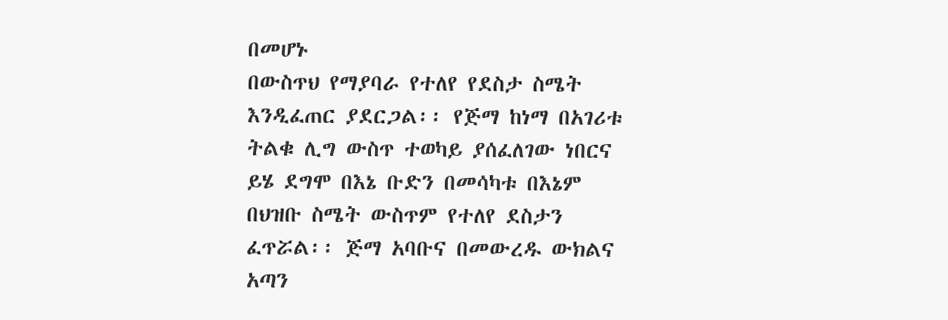በመሆኑ
በውስጥህ የማያባራ የተለየ የደስታ ስሜት
እንዲፈጠር ያደርጋል፡፡ የጅማ ከነማ በአገሪቱ
ትልቁ ሊግ ውስጥ ተወካይ ያሰፈለገው ነበርና
ይሄ ደግሞ በእኔ ቡድን በመሳካቱ በእኔም
በህዝቡ ስሜት ውስጥም የተለየ ደስታን
ፈጥሯል፡፡ ጅማ አባቡና በመውረዱ ውክልና
አጣን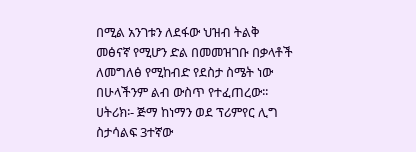በሚል አንገቱን ለደፋው ህዝብ ትልቅ
መፅናኛ የሚሆን ድል በመመዝገቡ በቃላቶች
ለመግለፅ የሚከብድ የደስታ ስሜት ነው
በሁላችንም ልብ ውስጥ የተፈጠረው፡፡
ሀትሪክ፡- ጅማ ከነማን ወደ ፕሪምየር ሊግ
ስታሳልፍ 3ተኛው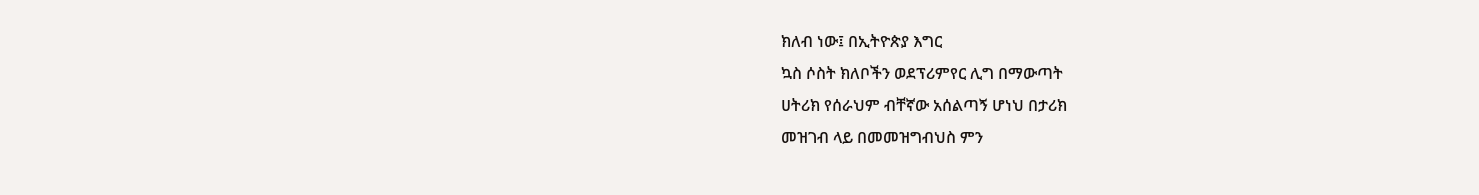ክለብ ነው፤ በኢትዮጵያ እግር
ኳስ ሶስት ክለቦችን ወደፕሪምየር ሊግ በማውጣት
ሀትሪክ የሰራህም ብቸኛው አሰልጣኝ ሆነህ በታሪክ
መዝገብ ላይ በመመዝግብህስ ምን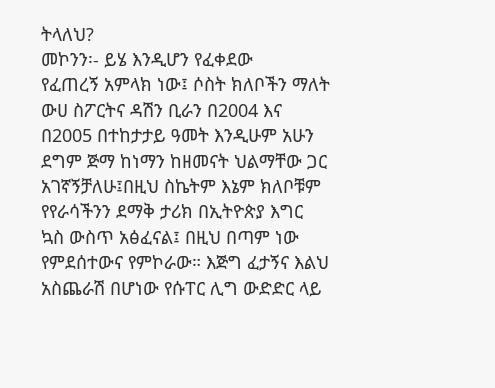ትላለህ?
መኮንን፡- ይሄ እንዲሆን የፈቀደው
የፈጠረኝ አምላክ ነው፤ ሶስት ክለቦችን ማለት
ውሀ ስፖርትና ዳሽን ቢራን በ2004 እና
በ2005 በተከታታይ ዓመት እንዲሁም አሁን
ደግም ጅማ ከነማን ከዘመናት ህልማቸው ጋር
አገኛኝቻለሁ፤በዚህ ስኬትም እኔም ክለቦቹም
የየራሳችንን ደማቅ ታሪክ በኢትዮጵያ እግር
ኳስ ውስጥ አፅፈናል፤ በዚህ በጣም ነው
የምደሰተውና የምኮራው። እጅግ ፈታኝና እልህ
አስጨራሽ በሆነው የሱፐር ሊግ ውድድር ላይ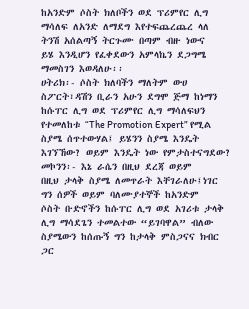ከአንድም ሶስት ክለቦችን ወደ ፕሪምየር ሊግ
ማሳለፍ ለአንድ ለማደግ እየተፍጨረጨረ ላለ
ትንሽ አሰልጣኝ ትርጉሙ በጣም ብዙ ነውና
ይሄ እንዲሆን የፈቀደውን አምላኬን ደጋግሜ
ማመስገን እወዳለሁ፡፡
ሀትሪክ፡- ሶስት ክለባችን ማለትም ውሀ
ስፖርት፣ዳሽን ቢራን አሁን ደግሞ ጅማ ከነማን
ከሱፐር ሊግ ወደ ፕሪምየር ሊግ ማሳለፍህን
የተመለከቱ “The Promotion Expert” የሚል
ስያሜ ሰጥተውሃል፤ ይሄንን ስያሜ እንዴት
እገኘኸው? ወይም እንዴት ነው የምታስተናግደው?
መኮንን፡- እኔ ራሴን በዚህ ደረጃ ወይም
በዚህ ታላቅ ስያሜ ለመጥራት እቸገራለሁ፤ነገር
ግን ሰዎች ወይም ባለሙያተኞች ከአንድም
ሶስት ቡድኖችን ከሱፐር ሊግ ወደ አገሪቱ ታላቅ
ሊግ ማሳደጌን ተመልተው “ይገባዋል” ብለው
ስያሜውን ከሰጡኝ ግን ከታላቅ ምስጋናና ክብር
ጋር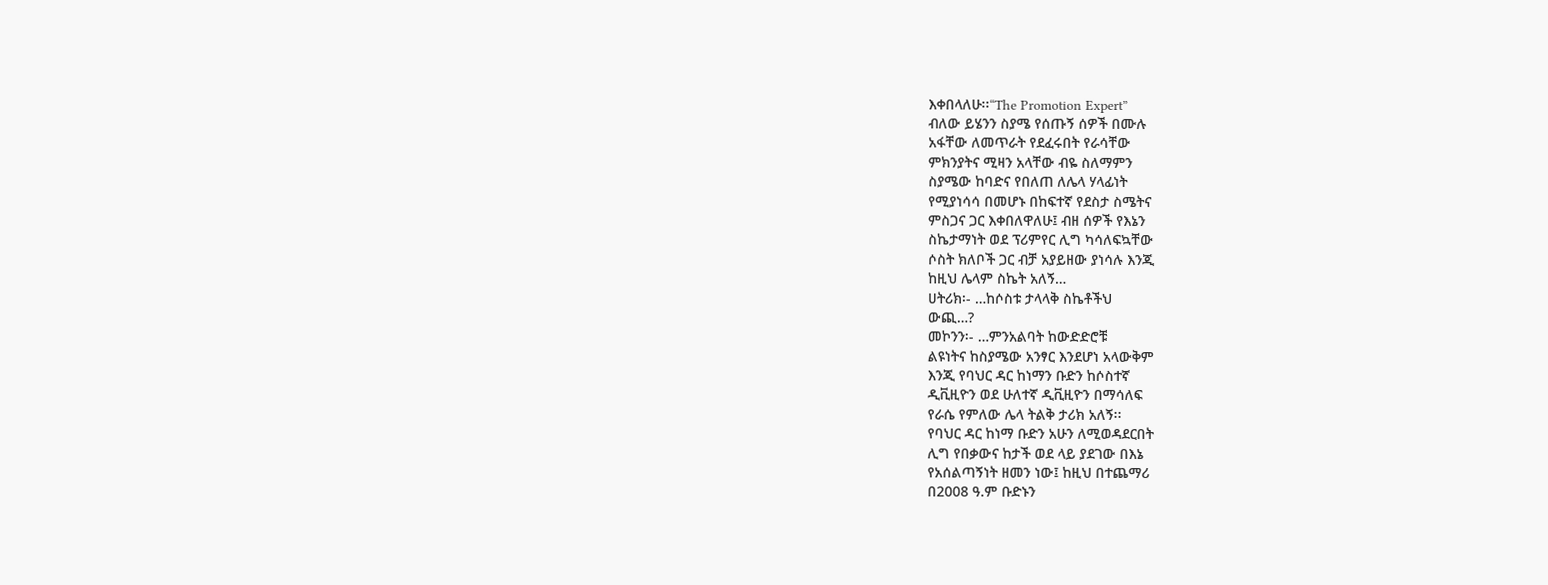እቀበላለሁ፡፡“The Promotion Expert”
ብለው ይሄንን ስያሜ የሰጡኝ ሰዎች በሙሉ
አፋቸው ለመጥራት የደፈሩበት የራሳቸው
ምክንያትና ሚዛን አላቸው ብዬ ስለማምን
ስያሜው ከባድና የበለጠ ለሌላ ሃላፊነት
የሚያነሳሳ በመሆኑ በከፍተኛ የደስታ ስሜትና
ምስጋና ጋር እቀበለዋለሁ፤ ብዘ ሰዎች የእኔን
ስኬታማነት ወደ ፕሪምየር ሊግ ካሳለፍኳቸው
ሶስት ክለቦች ጋር ብቻ አያይዘው ያነሳሉ እንጂ
ከዚህ ሌላም ስኬት አለኝ…
ሀትሪክ፡- …ከሶስቱ ታላላቅ ስኬቶችህ
ውጪ…?
መኮንን፡- …ምንአልባት ከውድድሮቹ
ልዩነትና ከስያሜው አንፃር እንደሆነ አላውቅም
እንጂ የባህር ዳር ከነማን ቡድን ከሶስተኛ
ዲቪዚዮን ወደ ሁለተኛ ዲቪዚዮን በማሳለፍ
የራሴ የምለው ሌላ ትልቅ ታሪክ አለኝ፡፡
የባህር ዳር ከነማ ቡድን አሁን ለሚወዳደርበት
ሊግ የበቃውና ከታች ወደ ላይ ያደገው በእኔ
የአሰልጣኝነት ዘመን ነው፤ ከዚህ በተጨማሪ
በ2008 ዓ.ም ቡድኑን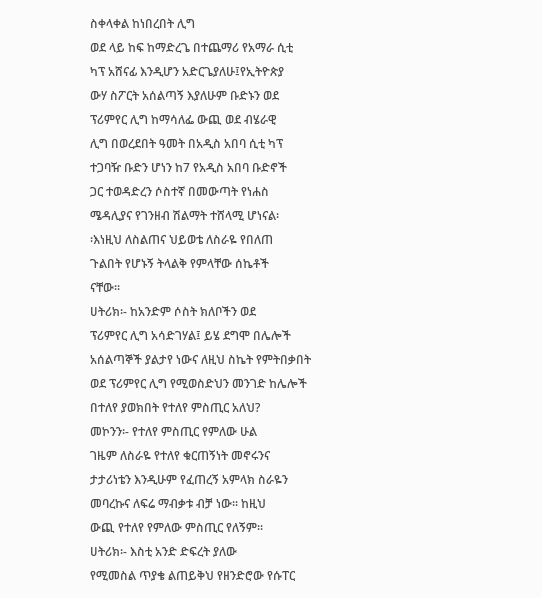ስቀላቀል ከነበረበት ሊግ
ወደ ላይ ከፍ ከማድረጌ በተጨማሪ የአማራ ሲቲ
ካፕ አሸናፊ እንዲሆን አድርጌያለሁ፤የኢትዮጵያ
ውሃ ስፖርት አሰልጣኝ እያለሁም ቡድኑን ወደ
ፕሪምየር ሊግ ከማሳለፌ ውጪ ወደ ብሄራዊ
ሊግ በወረደበት ዓመት በአዲስ አበባ ሲቲ ካፕ
ተጋባዥ ቡድን ሆነን ከ7 የአዲስ አበባ ቡድኖች
ጋር ተወዳድረን ሶስተኛ በመውጣት የነሐስ
ሜዳሊያና የገንዘብ ሽልማት ተሸላሚ ሆነናል፡
፡እነዚህ ለስልጠና ህይወቴ ለስራዬ የበለጠ
ጉልበት የሆኑኝ ትላልቅ የምላቸው ሰኬቶች
ናቸው፡፡
ሀትሪክ፡- ከአንድም ሶስት ክለቦችን ወደ
ፕሪምየር ሊግ አሳድገሃል፤ ይሄ ደግሞ በሌሎች
አሰልጣኞች ያልታየ ነውና ለዚህ ስኬት የምትበቃበት
ወደ ፕሪምየር ሊግ የሚወስድህን መንገድ ከሌሎች
በተለየ ያወክበት የተለየ ምስጢር አለህ?
መኮንን፡- የተለየ ምስጢር የምለው ሁል
ገዜም ለስራዬ የተለየ ቁርጠኝነት መኖሩንና
ታታሪነቴን እንዲሁም የፈጠረኝ አምላክ ስራዬን
መባረኩና ለፍሬ ማብቃቱ ብቻ ነው፡፡ ከዚህ
ውጪ የተለየ የምለው ምስጢር የለኝም፡፡
ሀትሪክ፡- እስቲ አንድ ድፍረት ያለው
የሚመስል ጥያቄ ልጠይቅህ የዘንድሮው የሱፐር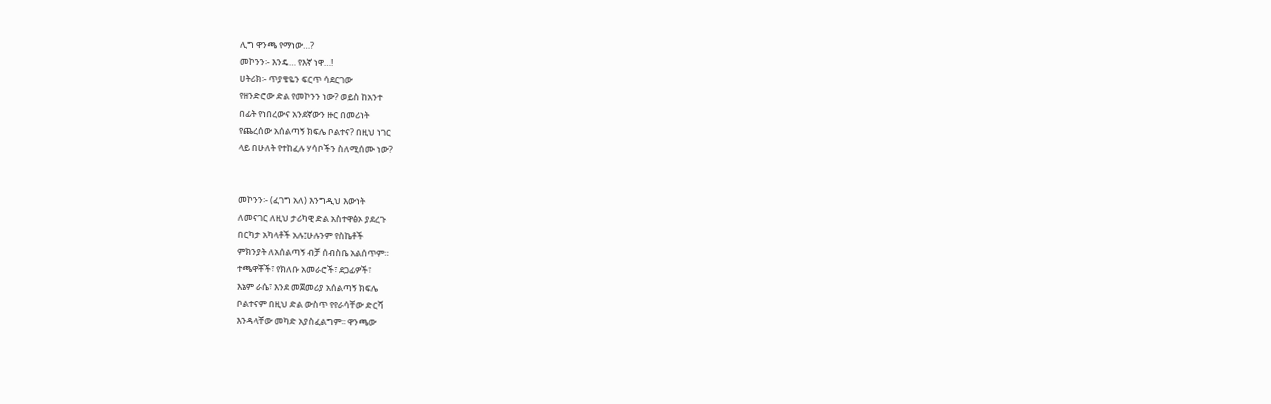ሊግ ዋንጫ የማነው…?
መኮንን፡- እንዴ… የእኛ ነዋ…!
ሀትሪክ፡- ጥያቄዬን ፍርጥ ሳደርገው
የዘንድሮው ድል የመኮንን ነው? ወይስ ከአንተ
በፊት የነበረውና አንደኛውን ዙር በመሪነት
የጨረሰው አሰልጣኝ ክፍሌ ቦልተና? በዚህ ነገር
ላይ በሁለት የተከፈሉ ሃሳቦችን ስለሚሰሙ ነው?


መኮንን፡- (ፈገግ አለ) እንግዲህ እውነት
ለመናገር ለዚህ ታሪካዊ ድል አስተዋፅኦ ያደረጉ
በርካታ አካላቶች አሉ፤ሁሉንም የስኬቶች
ምክንያት ለአሰልጣኝ ብቻ ሰብስቤ አልሰጥም።
ተጫዋቾች፣ የክለቡ አመራሮች፣ ደጋፊዎች፣
እኔም ራሴ፣ እንደ መጀመሪያ አሰልጣኝ ክፍሌ
ቦልተናም በዚህ ድል ውስጥ የየራሳቸው ድርሻ
እንዳላቸው መካድ አያስፈልግም፡፡ ዋንጫው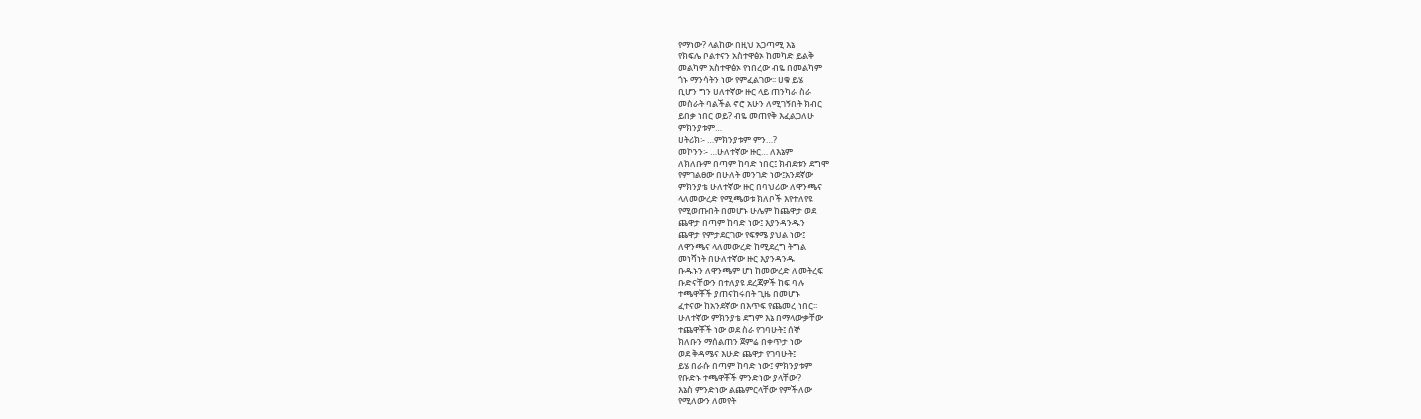የማነው? ላልከው በዚህ አጋጣሚ እኔ
የክፍሌ ቦልተናን አስተዋፅኦ ከመካድ ይልቅ
መልካም አስተዋፅኦ የነበረው ብዬ በመልካም
ጎኑ ማንሳትን ነው የምፈልገው፡፡ ሀቁ ይሄ
ቢሆን ግን ሀለተኛው ዙር ላይ ጠንካራ ስራ
መስራት ባልችል ኖሮ አሁን ለሚገኝበት ክብር
ይበቃ ነበር ወይ? ብዬ መጠየቅ እፈልጋለሁ
ምክንያቱም…
ሀትሪክ፡- …ምክንያቱም ምን…?
መኮንን፡- …ሁለተኛው ዙር… ለእኔም
ለክለቡም በጣም ከባድ ነበር፤ ክብደቱን ደግሞ
የምገልፀው በሁለት መንገድ ነው፤አንደኛው
ምክንያቴ ሁለተኛው ዙር በባህሪው ለዋንጫና
ላለመውረድ የሚጫወቱ ክለቦች እየተለየዩ
የሚወጡበት በመሆኑ ሁሌም ከጨዋታ ወደ
ጨዋታ በጣም ከባድ ነው፤ እያንዳንዱን
ጨዋታ የምታደርገው የፍፃሜ ያህል ነው፤
ለዋንጫና ላለመውረድ ከሚደረግ ትግል
መነሻነት በሁለተኛው ዙር እያንዳንዱ
ቡዱኑን ለዋንጫም ሆነ ከመውረድ ለመትረፍ
ቡድናቸውን በተለያዩ ደረጃዎች ከፍ ባሉ
ተጫዋቾች ያጠናከሩበት ጊዜ በመሆኑ
ፈተናው ከአንደኛው በእጥፍ የጨመረ ነበር፡፡
ሁለተኛው ምክንያቴ ደግም እኔ በማላውቃቸው
ተጨዋቾች ነው ወደ ስራ የገባሁት፤ ሰኞ
ክለቡን ማሰልጠን ጀምሬ በቀጥታ ነው
ወደ ቅዳሜና እሁድ ጨዋታ የገባሁት፤
ይሄ በራሱ በጣም ከባድ ነው፤ ምክንያቱም
የቡድኑ ተጫዋቾች ምንድነው ያላቸው?
እኔስ ምንድነው ልጨምርላቸው የምችለው
የሚለውን ለመየት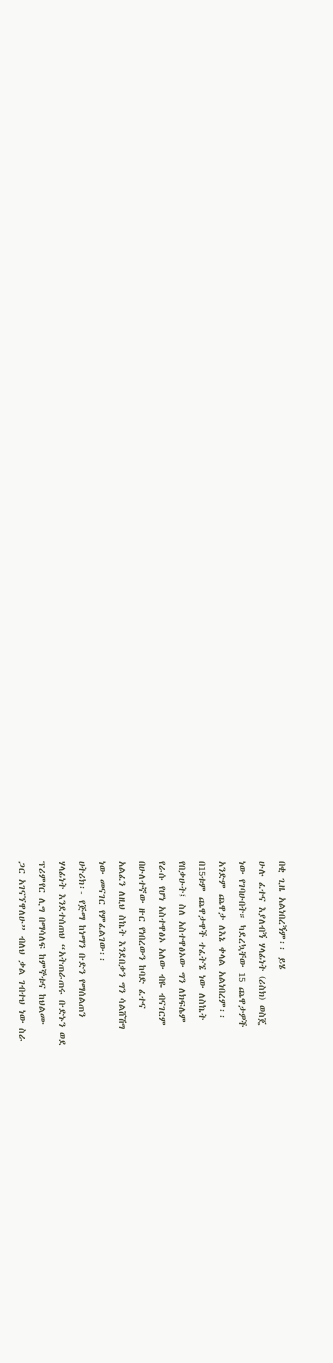በቂ ጊዜ አልነበረኝም፡፡ ይሄ
ሁሉ ፈተና እያለብኝ ሃላፊነት (ሪስክ) ወስጄ
ነው የገባሁበት። ካደረኳቸው 15 ጨዋታዎች
አንድም ጨዋታ ለእኔ ቀላል አልነበረም፡፡
በ15ቱም ጨዋታዋች ተፈትኜ ነው ለስኬት
የበቃሁት፤ ስለ አስተዋፅኦው ግን ለክፍሌም
የራሱ የሆነ አስተዋፅኦ አለው ብዬ ብናገርም
በሁለተኛው ዙር የነበረውን ከባድ ፈተና
አልፈን ለዚህ ስኬት እንደበቃን ግን ሳልሸሽግ
ነው መናገር የምፈልገው፡፡
ሀትሪክ፡- የጅማ ከነማን ቡድን የማሰልጠን
ሃላፊነት እንደተሰጠህ “አትጠራጠሩ ቡድኑን ወደ
ፕሪምየር ሊግ በማሳለፍ ከምኞቱና ከህልሙ
ጋር አገናኘዋለሁ” ብለህ ቃል ገብተህ ነው ስራ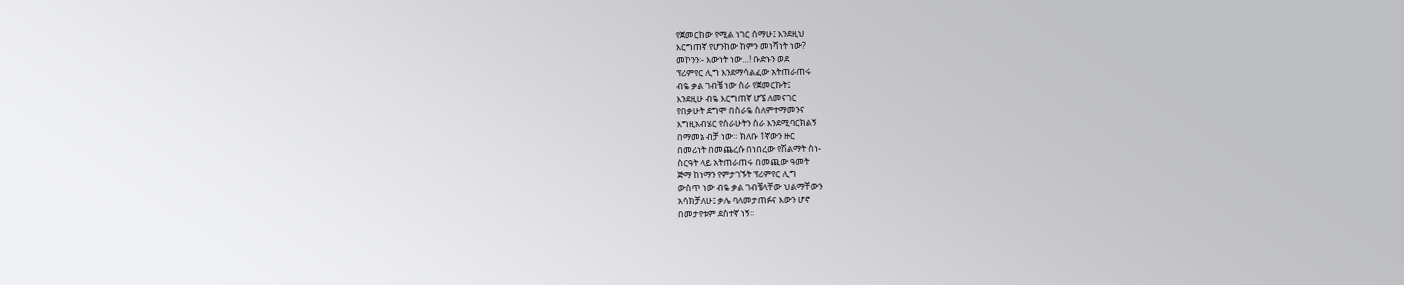የጀመርከው የሚል ነገር ሰማሁ፤ እንደዚህ
እርግጠኛ የሆንከው ከምን መነሻነት ነው?
መኮንን፡- እውነት ነው…! ቡድኑን ወደ
ፕሪምየር ሊግ እንደማሳልፈው አትጠራጠሩ
ብዬ ቃል ገብቼ ነው ስራ የጀመርኩት፤
እንደዚሁ ብዬ እርግጠኛ ሆኜ ለመናገር
የበቃሁት ደግሞ በስራዬ ስለምተማመንና
እግዚአብሄር የሰራሁትን ስራ እንደሚባርክልኝ
በማመኔ ብቻ ነው። ክለቡ 1ኛውን ዙር
በመሪነት በመጨረሱ በነበረው የሽልማት ስነ-
ስርዓት ላይ አትጠራጠሩ በመጪው ዓመት
ጅማ ከነማን የምታገኙት ፕሪምየር ሊግ
ውስጥ ነው ብዬ ቃል ገብቼላቸው ህልማቸውን
አሳክቻለሁ፤ ቃሌ ባለመታጠፉና እውን ሆኖ
በመታየቱም ደስተኛ ነኝ፡፡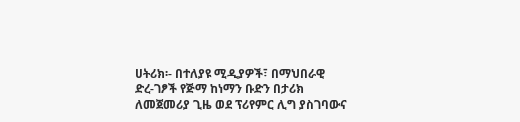ሀትሪክ፡- በተለያዩ ሚዲያዎች፣ በማህበራዊ
ድረ-ገፆች የጅማ ከነማን ቡድን በታሪክ
ለመጀመሪያ ጊዜ ወደ ፕሪየምር ሊግ ያስገባውና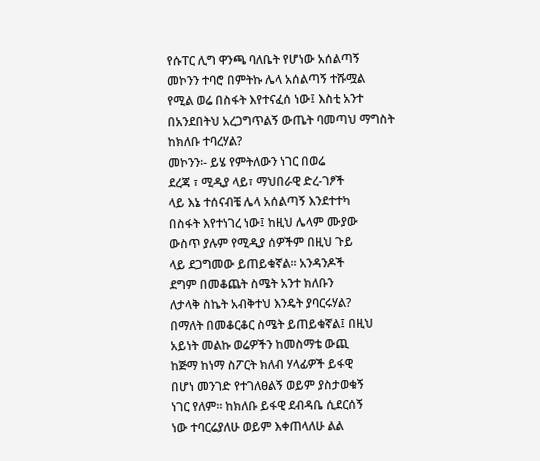የሱፐር ሊግ ዋንጫ ባለቤት የሆነው አሰልጣኝ
መኮንን ተባሮ በምትኩ ሌላ አሰልጣኝ ተሹሟል
የሚል ወሬ በስፋት እየተናፈሰ ነው፤ እስቲ አንተ
በአንደበትህ አረጋግጥልኝ ውጤት ባመጣህ ማግስት
ከክለቡ ተባረሃል?
መኮንን፡- ይሄ የምትለውን ነገር በወሬ
ደረጃ ፣ ሚዲያ ላይ፣ ማህበራዊ ድረ-ገፆች
ላይ እኔ ተሰናብቼ ሌላ አሰልጣኝ እንደተተካ
በስፋት እየተነገረ ነው፤ ከዚህ ሌላም ሙያው
ውስጥ ያሉም የሚዲያ ሰዎችም በዚህ ጉይ
ላይ ደጋግመው ይጠይቁኛል፡፡ አንዳንዶች
ደግም በመቆጨት ስሜት አንተ ክለቡን
ለታላቅ ስኬት አብቅተህ እንዴት ያባርሩሃል?
በማለት በመቆርቆር ስሜት ይጠይቁኛል፤ በዚህ
አይነት መልኩ ወሬዎችን ከመስማቴ ውጪ
ከጅማ ከነማ ስፖርት ክለብ ሃላፊዎች ይፋዊ
በሆነ መንገድ የተገለፀልኝ ወይም ያስታወቁኝ
ነገር የለም። ከክለቡ ይፋዊ ደብዳቤ ሲደርሰኝ
ነው ተባርሬያለሁ ወይም እቀጠላለሁ ልል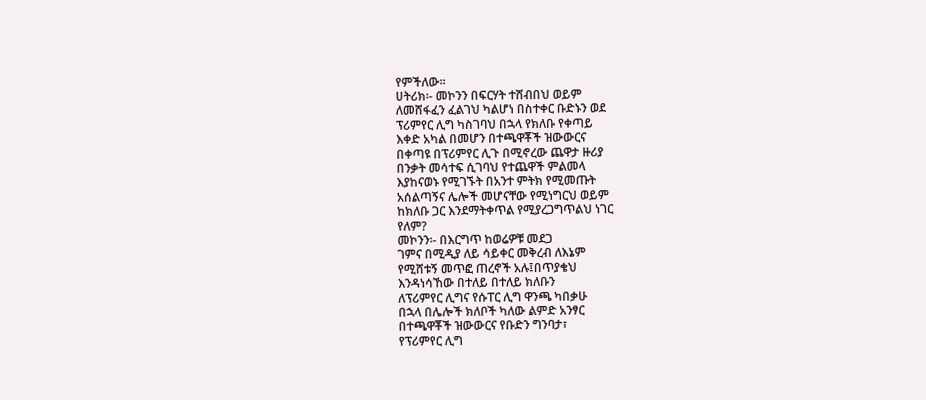የምችለው፡፡
ሀትሪክ፡- መኮንን በፍርሃት ተሸብበህ ወይም
ለመሸፋፈን ፈልገህ ካልሆነ በስተቀር ቡድኑን ወደ
ፕሪምየር ሊግ ካስገባህ በኋላ የክለቡ የቀጣይ
እቀድ አካል በመሆን በተጫዋቾች ዝውውርና
በቀጣዩ በፕሪምየር ሊጉ በሚኖረው ጨዋታ ዙሪያ
በንቃት መሳተፍ ሲገባህ የተጨዋች ምልመላ
እያከናወኑ የሚገኙት በአንተ ምትክ የሚመጡት
አሰልጣኝና ሌሎች መሆናቸው የሚነግርህ ወይም
ከክለቡ ጋር እንደማትቀጥል የሚያረጋግጥልህ ነገር
የለም?
መኮንን፡- በእርግጥ ከወሬዎቹ መደጋ
ገምና በሚዲያ ለይ ሳይቀር መቅረብ ለእኔም
የሚሸቱኝ መጥፎ ጠረኖች አሉ፤በጥያቄህ
እንዳነሳኸው በተለይ በተለይ ክለቡን
ለፕሪምየር ሊግና የሱፐር ሊግ ዋንጫ ካበቃሁ
በኋላ በሌሎች ክለቦች ካለው ልምድ አንፃር
በተጫዋቾች ዝውውርና የቡድን ግንባታ፣
የፕሪምየር ሊግ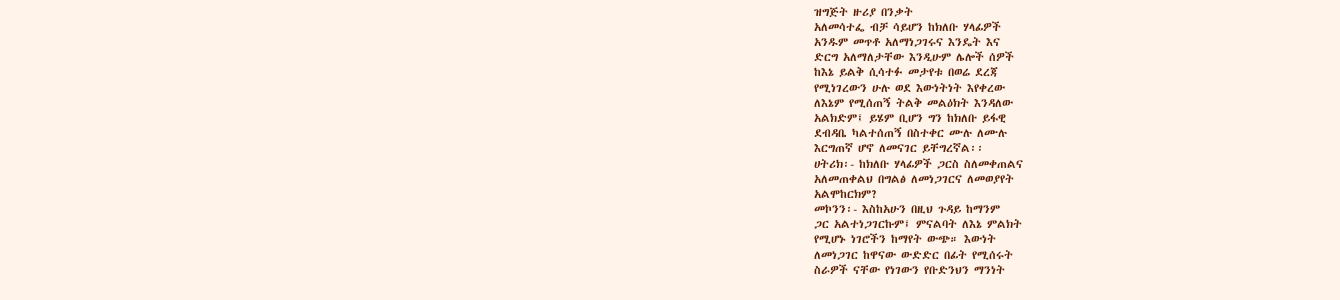ዝግጅት ዙሪያ በንቃት
አለመሳተፌ ብቻ ሳይሆን ከክለቡ ሃላፊዎች
አንዱም መጥቶ አለማነጋገሩና እንዴት እና
ድርግ አለማለታቸው እንዲሁም ሌሎች ሰዎች
ከእኔ ይልቅ ሲሳተፉ መታየቱ በወሬ ደረጃ
የሚነገረውን ሁሉ ወደ እውነትነት እየቀረው
ለእኔም የሚሰጠኝ ትልቅ መልዕክት እንዳለው
አልክድም፤ ይሄም ቢሆን ግን ከክለቡ ይፋዊ
ደብዳቤ ካልተሰጠኝ በስተቀር ሙሉ ለሙሉ
እርግጠኛ ሆኖ ለመናገር ይቸግረኛል፡፡
ሀትሪክ፡- ከክለቡ ሃላፊዎች ጋርስ ስለመቀጠልና
አለመጠቀልህ በግልፅ ለመነጋገርና ለመወያየት
አልሞከርክም?
መኮንን፡- እስከአሁን በዚህ ጉዳይ ከማንም
ጋር አልተነጋገርኩም፤ ምናልባት ለእኔ ምልክት
የሚሆኑ ነገሮችን ከማየት ውጭ። እውነት
ለመነጋገር ከዋናው ውድድር በፊት የሚሰሩት
ስራዎች ናቸው የነገውን የቡድንህን ማንነት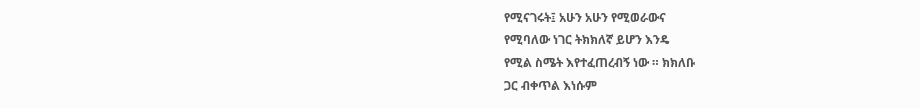የሚናገሩት፤ አሁን አሁን የሚወራውና
የሚባለው ነገር ትክክለኛ ይሆን እንዴ
የሚል ስሜት እየተፈጠረብኝ ነው ። ክክለቡ
ጋር ብቀጥል እነሱም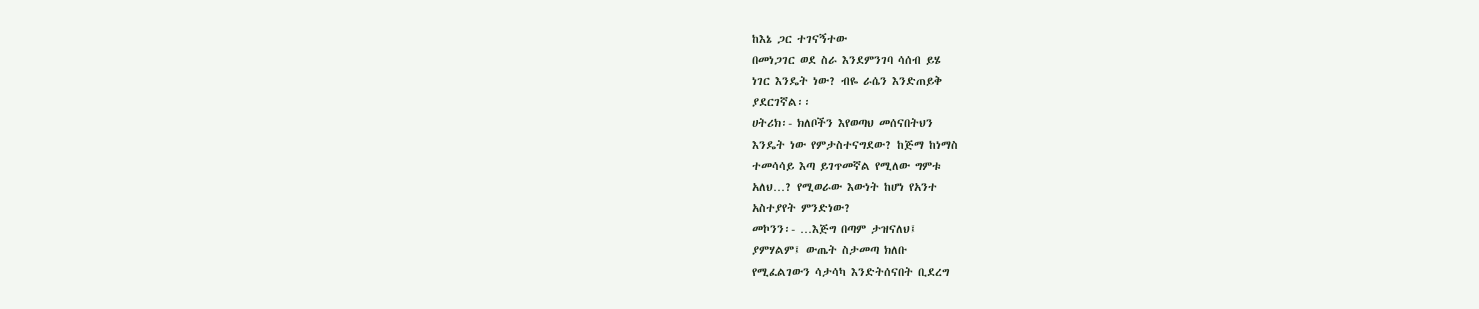ከእኔ ጋር ተገናኝተው
በመነጋገር ወደ ስራ እንደምንገባ ሳሰብ ይሄ
ነገር እንዴት ነው? ብዬ ራሴን እንድጠይቅ
ያደርገኛል፡፡
ሀትሪክ፡- ክለቦችን እየወጣህ መሰናበትህን
እንዴት ነው የምታስተናግደው? ከጅማ ከነማስ
ተመሳሳይ እጣ ይገጥመኛል የሚለው ግምቱ
አለህ…? የሚወራው እውነት ከሆነ የአንተ
አስተያየት ምንድነው?
መኮንን፡- …እጅግ በጣም ታዝናለህ፤
ያምሃልም፤ ውጤት ስታመጣ ክለቡ
የሚፈልገውን ሳታሳካ እንድትሰናበት ቢደረግ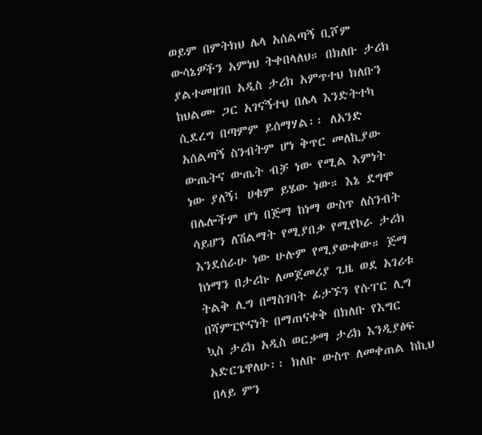ወይም በምትክህ ሌላ አሰልጣኝ ቢሾም
ውሳኔዎችን አምነህ ትቀበላለህ። በክለቡ ታሪክ
ያልተመዘገበ አዲስ ታሪክ አምጥተህ ክለቡን
ከህልሙ ጋር አገናኝተህ በሌላ እንድትተካ
ሲደረግ በጣምም ይሰማሃል፡፡ ለአንድ
አሰልጣኝ ስንብትም ሆነ ቅጥር መለኪያው
ውጤትና ውጤት ብቻ ነው የሚል እምነት
ነው ያለኝ፤ ሀቁም ይሄው ነው። እኔ ደግሞ
በሌሎችም ሆነ በጅማ ከነማ ውስጥ ለስንብት
ሳይሆን ለሽልማት የሚያበቃ የሚየኮራ ታሪክ
እንደሰራሁ ነው ሁሉም የሚያውቀው። ጅማ
ከነማን በታሪኩ ለመጀመሪያ ጊዜ ወደ አገሪቱ
ትልቅ ሊግ በማስገባት ፊታኙን የሱፐር ሊግ
በሻምፒዮናነት በማጠናቀቅ በክለቡ የእግር
ኳስ ታሪክ አዲስ ወርቃማ ታሪክ እንዲያፅፍ
አድርጌዋለሁ፡፡ ክለቡ ውስጥ ለመቀጠል ከኪህ
በላይ ምን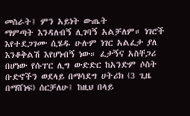መስራት፤ ምን አይነት ውጤት
ማምጣት እንዳለብኝ ሊገባኝ አልቻለም። ነገሮች
እየተደጋገሙ ሲሄዱ ሁሉም ነገር አልፈታ ያለ
እንቆቅልሽ እየሆነብኝ ነው። ፈታኝና አስቸጋሪ
በሆነው የሱፐር ሊግ ውድድር ከአንድም ሶስት
ቡድኖችን ወደላይ በማሳደግ ሀትሪክ (3 ጊዜ
በማሸነፍ) ሰርቻለሁ፤ ከዚህ በላይ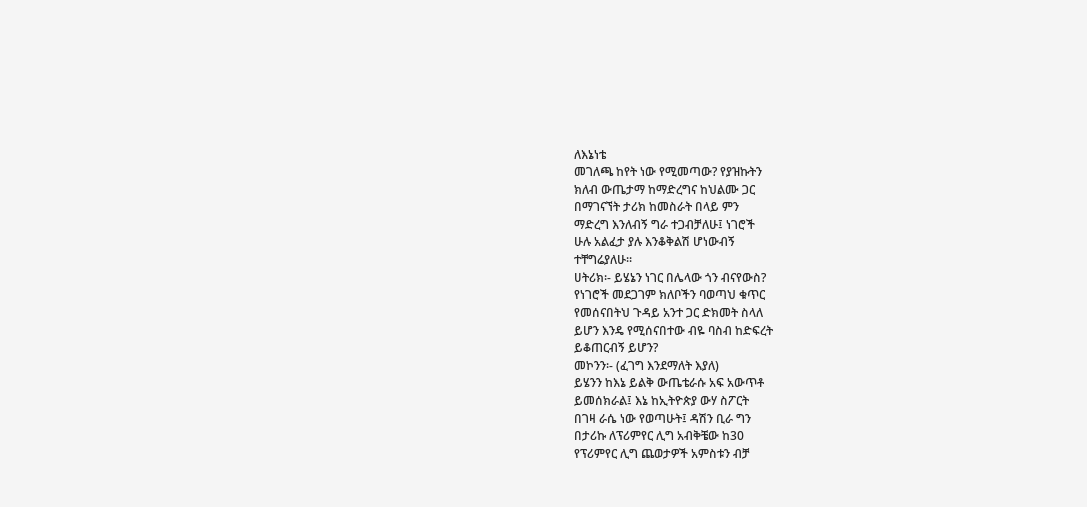ለእኔነቴ
መገለጫ ከየት ነው የሚመጣው? የያዝኩትን
ክለብ ውጤታማ ከማድረግና ከህልሙ ጋር
በማገናኘት ታሪክ ከመስራት በላይ ምን
ማድረግ እንለብኝ ግራ ተጋብቻለሁ፤ ነገሮች
ሁሉ አልፈታ ያሉ እንቆቅልሽ ሆነውብኝ
ተቸግሬያለሁ፡፡
ሀትሪክ፡- ይሄኔን ነገር በሌላው ጎን ብናየውስ?
የነገሮች መደጋገም ክለቦችን ባወጣህ ቁጥር
የመሰናበትህ ጉዳይ አንተ ጋር ድክመት ስላለ
ይሆን እንዴ የሚሰናበተው ብዬ ባስብ ከድፍረት
ይቆጠርብኝ ይሆን?
መኮንን፡- (ፈገግ እንደማለት እያለ)
ይሄንን ከእኔ ይልቅ ውጤቴራሱ አፍ አውጥቶ
ይመሰክራል፤ እኔ ከኢትዮጵያ ውሃ ስፖርት
በገዛ ራሴ ነው የወጣሁት፤ ዳሽን ቢራ ግን
በታሪኩ ለፕሪምየር ሊግ አብቅቼው ከ30
የፕሪምየር ሊግ ጨወታዎች አምስቱን ብቻ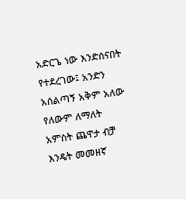አድርጌ ነው እንድሰናበት የተደረገው፤ አንድን
አሰልጣኝ አቅም አለው የለውም ለማለት
አምስት ጨዋታ ብቻ እንዴት መመዘኛ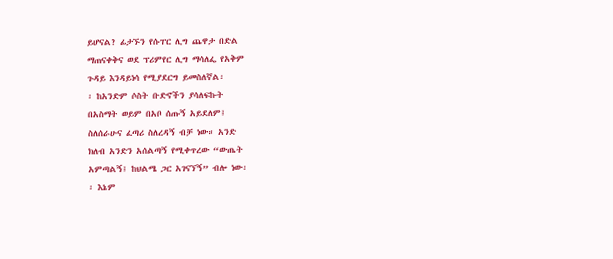ይሆናል? ፊታኙን የሱፐር ሊግ ጨዋታ በድል
ማጠናቀቅና ወደ ፕሪምየር ሊግ ማሳለፌ የአቅም
ጉዳይ እንዳይነሳ የሚያደርግ ይመስለኛል፡
፡ ከአንድም ሶስት ቡድኖችን ያሳለፍኩት
በአስማት ወይም በአቦ ሰጡኝ አይደለም፤
ስለሰራሁና ፈጣሪ ስለረዳኝ ብቻ ነው። አንድ
ክለብ አንድን አሰልጣኝ የሚቀጥረው “ውጤት
አምጣልኝ፤ ከህልሜ ጋር አገናኘኝ” ብሎ ነው፡
፡ እኔም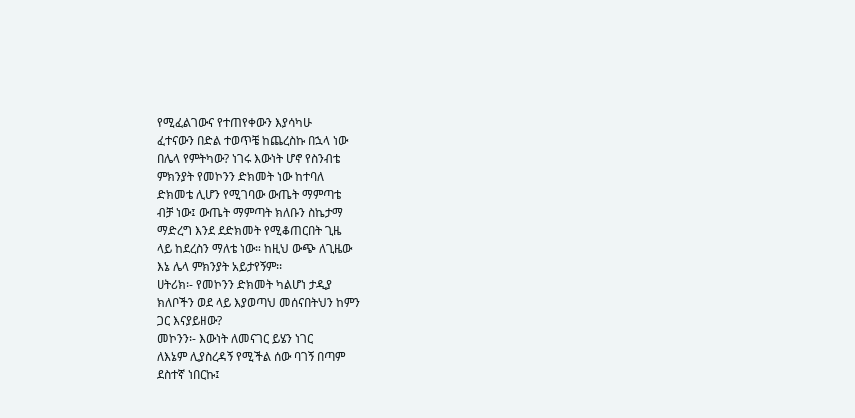የሚፈልገውና የተጠየቀውን እያሳካሁ
ፈተናውን በድል ተወጥቼ ከጨረስኩ በኋላ ነው
በሌላ የምትካው? ነገሩ እውነት ሆኖ የስንብቴ
ምክንያት የመኮንን ድክመት ነው ከተባለ
ድክመቴ ሊሆን የሚገባው ውጤት ማምጣቴ
ብቻ ነው፤ ውጤት ማምጣት ክለቡን ስኬታማ
ማድረግ እንደ ደድክመት የሚቆጠርበት ጊዜ
ላይ ከደረስን ማለቴ ነው። ከዚህ ውጭ ለጊዜው
እኔ ሌላ ምክንያት አይታየኝም፡፡
ሀትሪክ፡- የመኮንን ድክመት ካልሆነ ታዲያ
ክለቦችን ወደ ላይ እያወጣህ መሰናበትህን ከምን
ጋር እናያይዘው?
መኮንን፡- እውነት ለመናገር ይሄን ነገር
ለእኔም ሊያስረዳኝ የሚችል ሰው ባገኝ በጣም
ደስተኛ ነበርኩ፤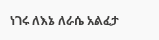ነገሩ ለእኔ ለራሴ አልፈታ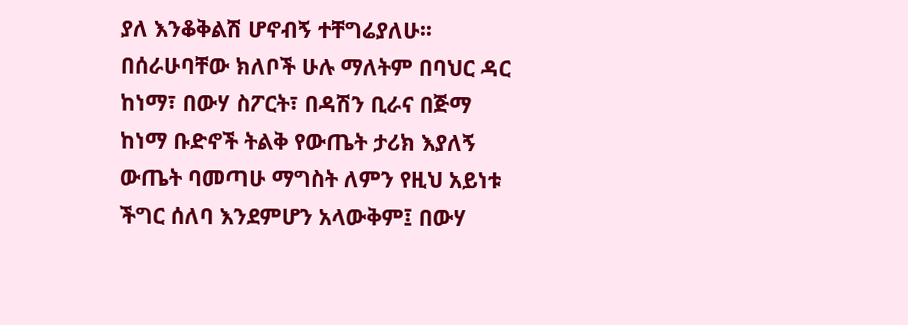ያለ እንቆቅልሽ ሆኖብኝ ተቸግሬያለሁ፡፡
በሰራሁባቸው ክለቦች ሁሉ ማለትም በባህር ዳር
ከነማ፣ በውሃ ስፖርት፣ በዳሽን ቢራና በጅማ
ከነማ ቡድኖች ትልቅ የውጤት ታሪክ እያለኝ
ውጤት ባመጣሁ ማግስት ለምን የዚህ አይነቱ
ችግር ሰለባ እንደምሆን አላውቅም፤ በውሃ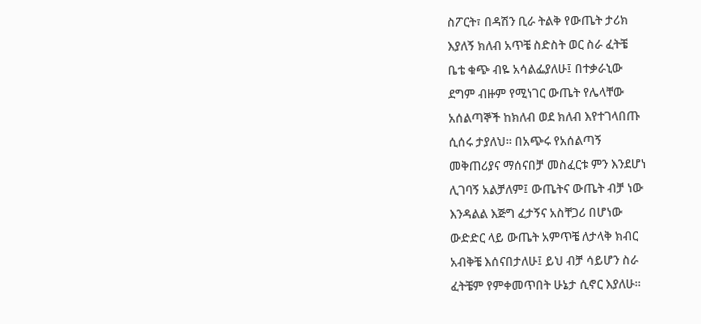ስፖርት፣ በዳሽን ቢራ ትልቅ የውጤት ታሪክ
እያለኝ ክለብ አጥቼ ስድስት ወር ስራ ፈትቼ
ቤቴ ቁጭ ብዬ አሳልፌያለሁ፤ በተቃራኒው
ደግም ብዙም የሚነገር ውጤት የሌላቸው
አሰልጣኞች ከክለብ ወደ ክለብ እየተገላበጡ
ሲሰሩ ታያለህ፡፡ በአጭሩ የአሰልጣኝ
መቅጠሪያና ማሰናበቻ መስፈርቱ ምን እንደሆነ
ሊገባኝ አልቻለም፤ ውጤትና ውጤት ብቻ ነው
እንዳልል እጅግ ፈታኝና አስቸጋሪ በሆነው
ውድድር ላይ ውጤት አምጥቼ ለታላቅ ክብር
አብቅቼ እሰናበታለሁ፤ ይህ ብቻ ሳይሆን ስራ
ፈትቼም የምቀመጥበት ሁኔታ ሲኖር እያለሁ፡፡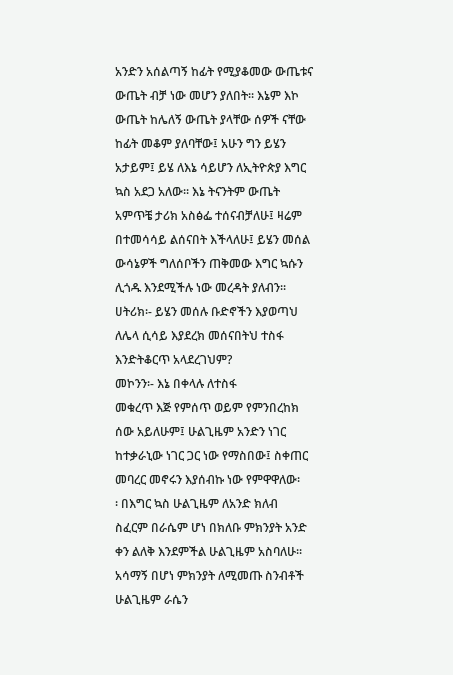አንድን አሰልጣኝ ከፊት የሚያቆመው ውጤቱና
ውጤት ብቻ ነው መሆን ያለበት፡፡ እኔም እኮ
ውጤት ከሌለኝ ውጤት ያላቸው ሰዎች ናቸው
ከፊት መቆም ያለባቸው፤ አሁን ግን ይሄን
አታይም፤ ይሄ ለእኔ ሳይሆን ለኢትዮጵያ እግር
ኳስ አደጋ አለው፡፡ እኔ ትናንትም ውጤት
አምጥቼ ታሪክ አስፅፌ ተሰናብቻለሁ፤ ዛሬም
በተመሳሳይ ልሰናበት እችላለሁ፤ ይሄን መሰል
ውሳኔዎች ግለሰቦችን ጠቅመው እግር ኳሱን
ሊጎዱ እንደሚችሉ ነው መረዳት ያለብን፡፡
ሀትሪክ፡- ይሄን መሰሉ ቡድኖችን እያወጣህ
ለሌላ ሲሳይ እያደረክ መሰናበትህ ተስፋ
እንድትቆርጥ አላደረገህም?
መኮንን፡- እኔ በቀላሉ ለተስፋ
መቁረጥ እጅ የምሰጥ ወይም የምንበረከክ
ሰው አይለሁም፤ ሁልጊዜም አንድን ነገር
ከተቃራኒው ነገር ጋር ነው የማስበው፤ ስቀጠር
መባረር መኖሩን እያሰብኩ ነው የምዋዋለው፡
፡ በእግር ኳስ ሁልጊዜም ለአንድ ክለብ
ስፈርም በራሴም ሆነ በክለቡ ምክንያት አንድ
ቀን ልለቅ እንደምችል ሁልጊዜም አስባለሁ፡፡
አሳማኝ በሆነ ምክንያት ለሚመጡ ስንብቶች
ሁልጊዜም ራሴን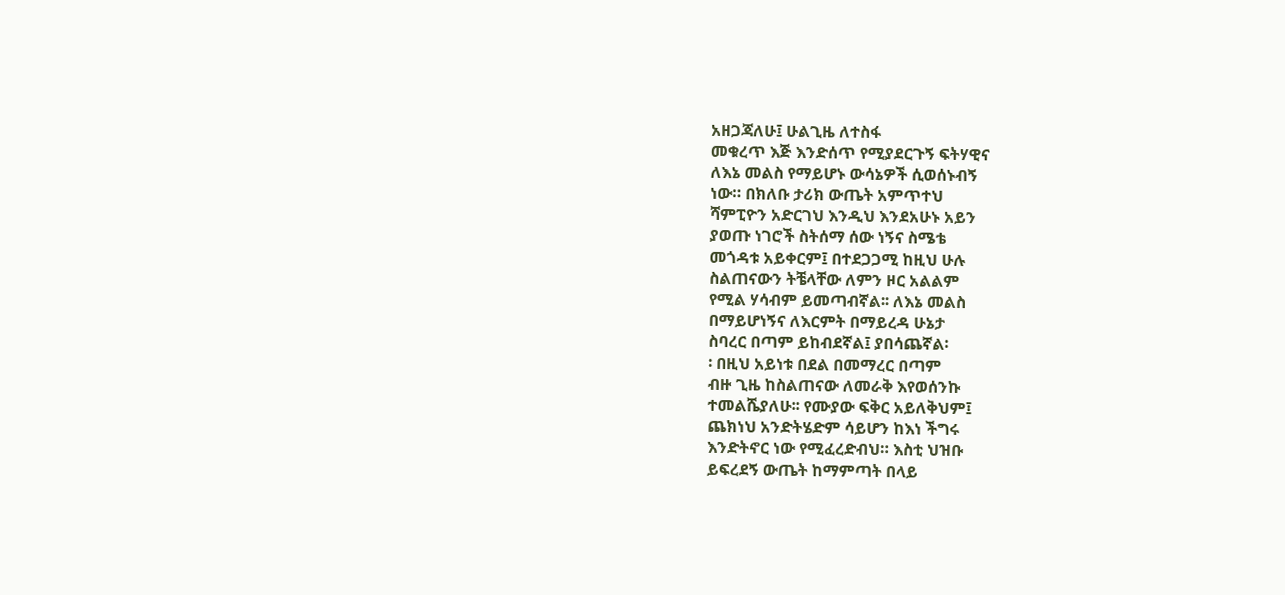አዘጋጃለሁ፤ ሁልጊዜ ለተስፋ
መቁረጥ እጅ እንድሰጥ የሚያደርጉኝ ፍትሃዊና
ለእኔ መልስ የማይሆኑ ውሳኔዎች ሲወሰኑብኝ
ነው። በክለቡ ታሪክ ውጤት አምጥተህ
ሻምፒዮን አድርገህ እንዲህ እንደአሁኑ አይን
ያወጡ ነገሮች ስትሰማ ሰው ነኝና ስሜቴ
መጎዳቱ አይቀርም፤ በተደጋጋሚ ከዚህ ሁሉ
ስልጠናውን ትቼላቸው ለምን ዞር አልልም
የሚል ሃሳብም ይመጣብኛል፡፡ ለእኔ መልስ
በማይሆነኝና ለእርምት በማይረዳ ሁኔታ
ስባረር በጣም ይከብደኛል፤ ያበሳጨኛል፡
፡ በዚህ አይነቱ በደል በመማረር በጣም
ብዙ ጊዜ ከስልጠናው ለመራቅ እየወሰንኩ
ተመልሼያለሁ፡፡ የሙያው ፍቅር አይለቅህም፤
ጨክነህ አንድትሄድም ሳይሆን ከእነ ችግሩ
እንድትኖር ነው የሚፈረድብህ። እስቲ ህዝቡ
ይፍረደኝ ውጤት ከማምጣት በላይ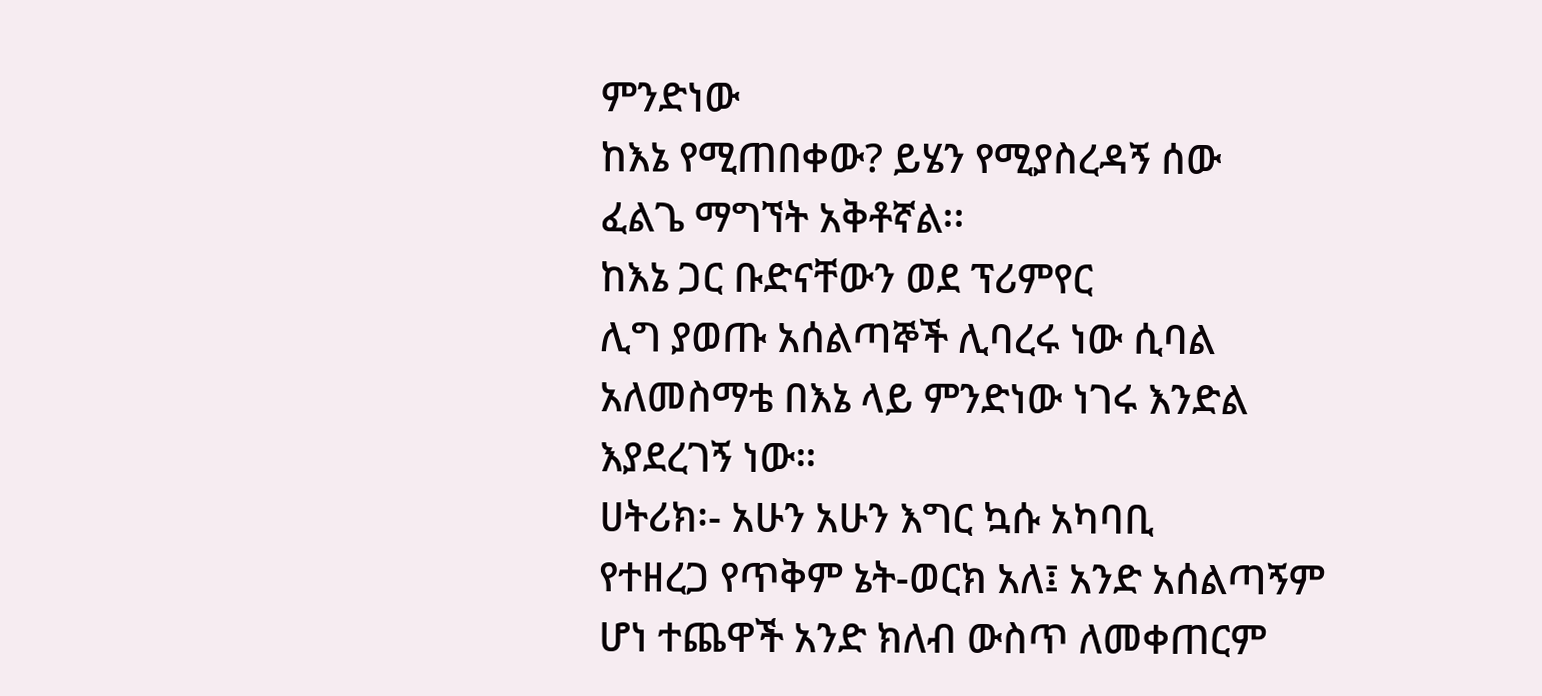ምንድነው
ከእኔ የሚጠበቀው? ይሄን የሚያስረዳኝ ሰው
ፈልጌ ማግኘት አቅቶኛል፡፡
ከእኔ ጋር ቡድናቸውን ወደ ፕሪምየር
ሊግ ያወጡ አሰልጣኞች ሊባረሩ ነው ሲባል
አለመስማቴ በእኔ ላይ ምንድነው ነገሩ እንድል
እያደረገኝ ነው።
ሀትሪክ፡- አሁን አሁን እግር ኳሱ አካባቢ
የተዘረጋ የጥቅም ኔት-ወርክ አለ፤ አንድ አሰልጣኝም
ሆነ ተጨዋች አንድ ክለብ ውስጥ ለመቀጠርም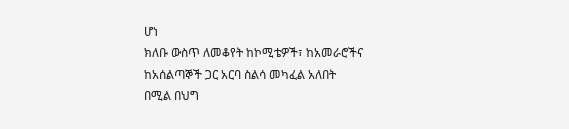ሆነ
ክለቡ ውስጥ ለመቆየት ከኮሚቴዎች፣ ከአመራሮችና
ከአሰልጣኞች ጋር አርባ ስልሳ መካፈል አለበት
በሚል በህግ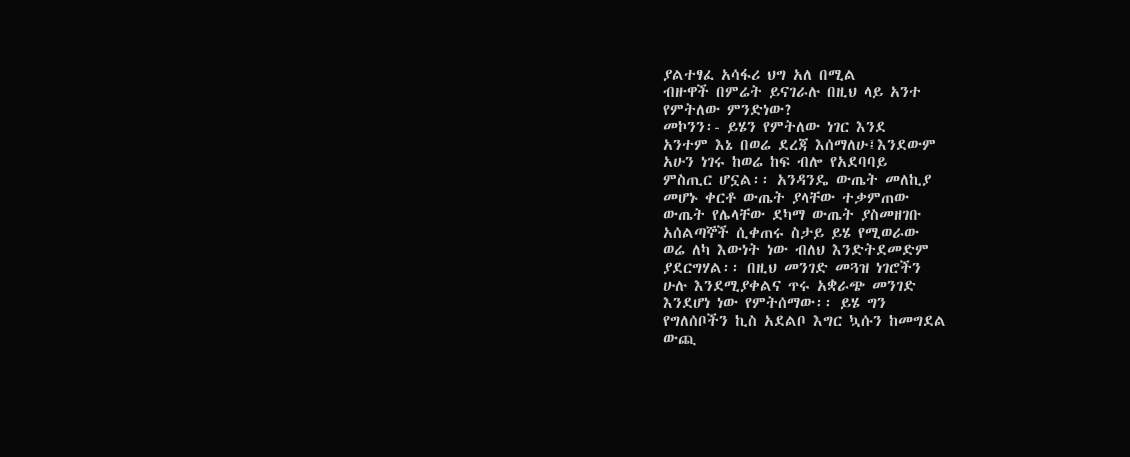ያልተፃፈ አሳፋሪ ህግ አለ በሚል
ብዙዋች በምሬት ይናገራሉ በዚህ ላይ አንተ
የምትለው ምንድነው?
መኮንን፡- ይሄን የምትለው ነገር እንደ
አንተም እኔ በወሬ ደረጃ እሰማለሁ፤እንደውም
አሁን ነገሩ ከወሬ ከፍ ብሎ የአደባባይ
ምስጢር ሆኗል፡፡ አንዳንዴ ውጤት መለኪያ
መሆኑ ቀርቶ ውጤት ያላቸው ተቃምጠው
ውጤት የሌላቸው ደካማ ውጤት ያስመዘገቡ
አሰልጣኞች ሲቀጠሩ ስታይ ይሄ የሚወራው
ወሬ ለካ እውነት ነው ብለህ እንድትደመድም
ያደርግሃል፡፡ በዚህ መንገድ መጓዝ ነገሮችን
ሁሉ እንደሚያቀልና ጥሩ አቋራጭ መንገድ
እንደሆነ ነው የምትሰማው፡፡ ይሄ ግን
የግለሰቦችን ኪስ አደልቦ እግር ኳሱን ከመግደል
ውጪ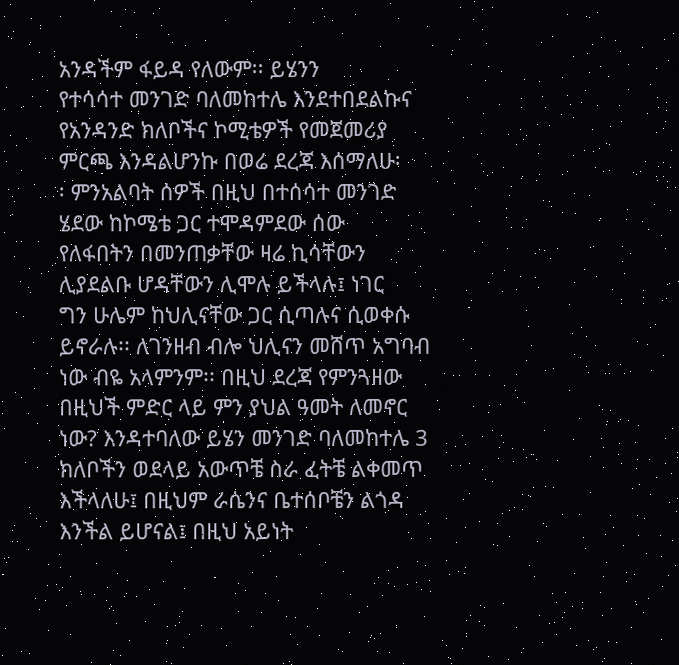አንዳችም ፋይዳ የለውም፡፡ ይሄንን
የተሳሳተ መንገድ ባለመከተሌ እንደተበደልኩና
የአንዳንድ ክለቦችና ኮሚቴዎች የመጀመሪያ
ምርጫ እንዳልሆንኩ በወሬ ደረጃ እሰማለሁ፡
፡ ምንአልባት ሰዎች በዚህ በተሰሳተ መንገድ
ሄደው ከኮሜቴ ጋር ተሞዳምደው ሰው
የለፋበትን በመንጠቃቸው ዛሬ ኪሳቸውን
ሊያደልቡ ሆዳቸውን ሊሞሉ ይችላሉ፤ ነገር
ግን ሁሌም ከህሊናቸው ጋር ሲጣሉና ሲወቀሱ
ይኖራሉ፡፡ ለገንዘብ ብሎ ህሊናን መሸጥ አግባብ
ነው ብዬ አላምንም፡፡ በዚህ ደረጃ የምንጓዘው
በዚህች ምድር ላይ ምን ያህል ዓመት ለመኖር
ነው? እንዳተባለው ይሄን መንገድ ባለመከተሌ 3
ክለቦችን ወደላይ አውጥቼ ስራ ፈትቼ ልቀመጥ
እችላለሁ፤ በዚህም ራሴንና ቤተሰቦቼን ልጎዳ
እንችል ይሆናል፤ በዚህ አይነት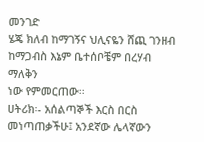መንገድ
ሄጄ ክለብ ከማገኝና ህሊናዬን ሸጪ ገንዘብ
ከማጋብስ እኔም ቤተሰቦቼም በረሃብ ማለቅን
ነው የምመርጠው፡፡
ሀትሪክ፡- አሰልጣኞች እርስ በርስ
መነጣጠቃችሁ፤ አንደኛው ሌላኛውን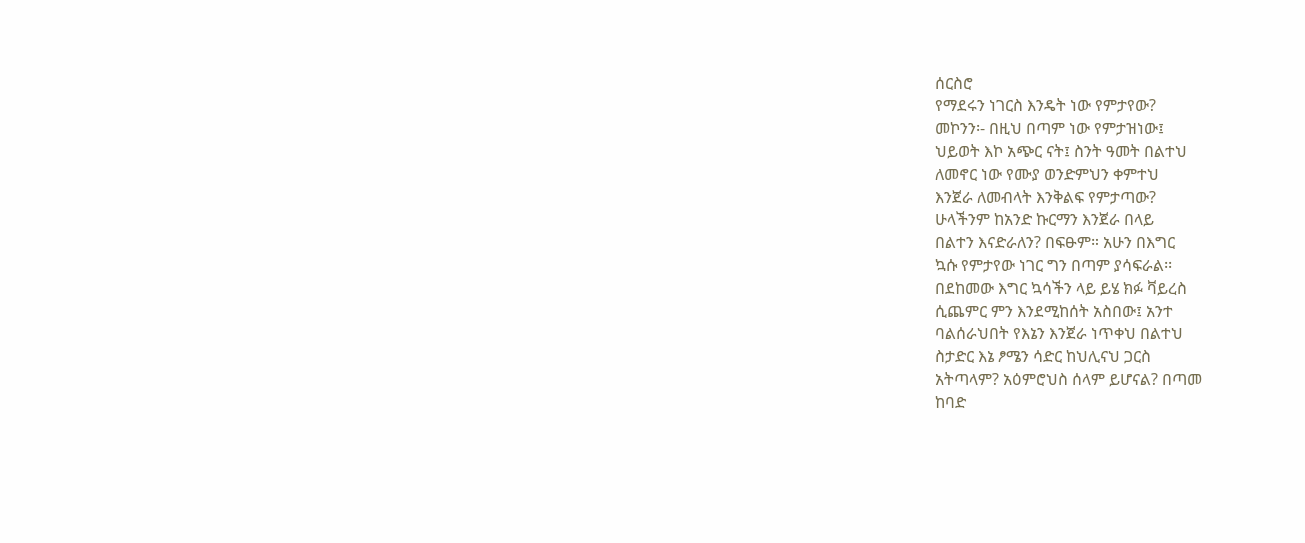ሰርስሮ
የማደሩን ነገርስ እንዴት ነው የምታየው?
መኮንን፡- በዚህ በጣም ነው የምታዝነው፤
ህይወት እኮ አጭር ናት፤ ስንት ዓመት በልተህ
ለመኖር ነው የሙያ ወንድምህን ቀምተህ
እንጀራ ለመብላት እንቅልፍ የምታጣው?
ሁላችንም ከአንድ ኩርማን እንጀራ በላይ
በልተን እናድራለን? በፍፁም። አሁን በእግር
ኳሱ የምታየው ነገር ግን በጣም ያሳፍራል፡፡
በደከመው እግር ኳሳችን ላይ ይሄ ክፉ ቫይረስ
ሲጨምር ምን እንደሚከሰት አስበው፤ አንተ
ባልሰራህበት የእኔን እንጀራ ነጥቀህ በልተህ
ስታድር እኔ ፆሜን ሳድር ከህሊናህ ጋርስ
አትጣላም? አዕምሮህስ ሰላም ይሆናል? በጣመ
ከባድ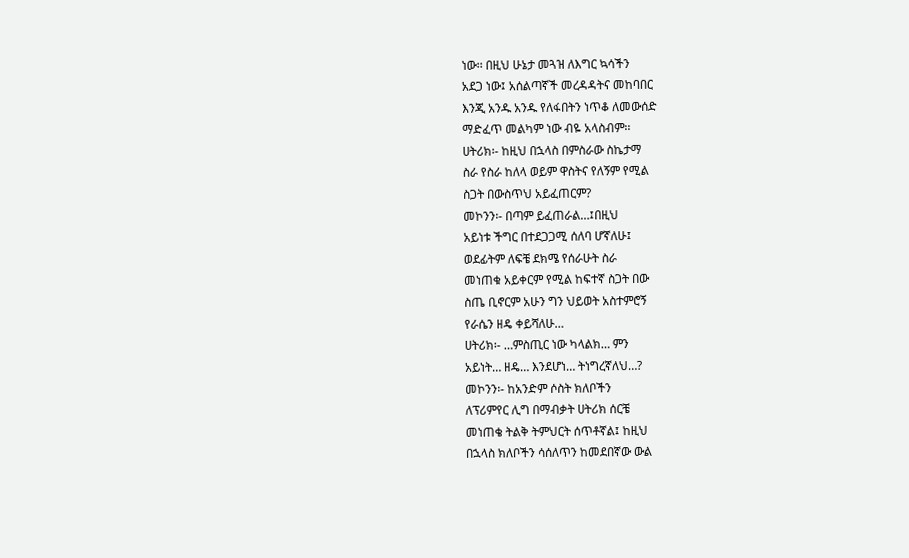ነው፡፡ በዚህ ሁኔታ መጓዝ ለእግር ኳሳችን
አደጋ ነው፤ አሰልጣኛች መረዳዳትና መከባበር
እንጂ አንዱ አንዱ የለፋበትን ነጥቆ ለመውሰድ
ማድፈጥ መልካም ነው ብዬ አላስብም፡፡
ሀትሪክ፡- ከዚህ በኋላስ በምስራው ስኬታማ
ስራ የስራ ከለላ ወይም ዋስትና የለኝም የሚል
ስጋት በውስጥህ አይፈጠርም?
መኮንን፡- በጣም ይፈጠራል…፤በዚህ
አይነቱ ችግር በተደጋጋሚ ሰለባ ሆኛለሁ፤
ወደፊትም ለፍቼ ደክሜ የሰራሁት ስራ
መነጠቁ አይቀርም የሚል ከፍተኛ ስጋት በው
ስጤ ቢኖርም አሁን ግን ህይወት አስተምሮኝ
የራሴን ዘዴ ቀይሻለሁ…
ሀትሪክ፡- …ምስጢር ነው ካላልክ… ምን
አይነት… ዘዴ… እንደሆነ… ትነግረኛለህ…?
መኮንን፡- ከአንድም ሶስት ክለቦችን
ለፕሪምየር ሊግ በማብቃት ሀትሪክ ሰርቼ
መነጠቄ ትልቅ ትምህርት ሰጥቶኛል፤ ከዚህ
በኋላስ ክለቦችን ሳሰለጥን ከመደበኛው ውል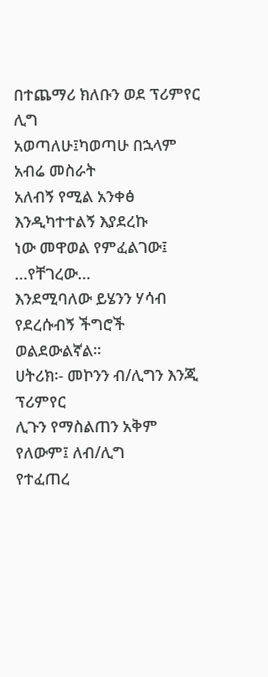በተጨማሪ ክለቡን ወደ ፕሪምየር ሊግ
አወጣለሁ፤ካወጣሁ በኋላም አብሬ መስራት
አለብኝ የሚል አንቀፅ እንዲካተተልኝ እያደረኩ
ነው መዋወል የምፈልገው፤ …የቸገረው…
እንደሚባለው ይሄንን ሃሳብ የደረሱብኝ ችግሮች
ወልደውልኛል፡፡
ሀትሪክ፡- መኮንን ብ/ሊግን እንጂ ፕሪምየር
ሊጉን የማስልጠን አቅም የለውም፤ ለብ/ሊግ
የተፈጠረ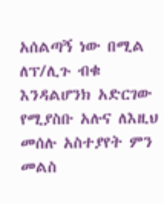አሰልጣኝ ነው በሚል ለፕ/ሊጉ ብቁ
እንዳልሆንክ አድርገው የሚያስቡ አሉና ለእዚህ
መሰሉ አስተያየት ምን መልስ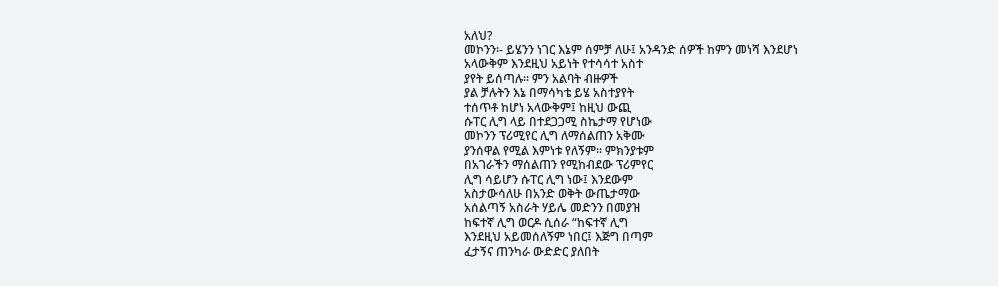አለህ?
መኮንን፡- ይሄንን ነገር እኔም ሰምቻ ለሁ፤ አንዳንድ ሰዎች ከምን መነሻ እንደሆነ
አላውቅም እንደዚህ አይነት የተሳሳተ አስተ
ያየት ይሰጣሉ፡፡ ምን አልባት ብዙዎች
ያል ቻሉትን እኔ በማሳካቴ ይሄ አስተያየት
ተሰጥቶ ከሆነ አላውቅም፤ ከዚህ ውጪ
ሱፐር ሊግ ላይ በተደጋጋሚ ስኬታማ የሆነው
መኮንን ፕሪሚየር ሊግ ለማሰልጠን አቅሙ
ያንሰዋል የሚል እምነቱ የለኝም፡፡ ምክንያቱም
በአገራችን ማሰልጠን የሚከብደው ፕሪምየር
ሊግ ሳይሆን ሱፐር ሊግ ነው፤ እንደውም
አስታውሳለሁ በአንድ ወቅት ውጤታማው
አሰልጣኝ አስራት ሃይሌ መድንን በመያዝ
ከፍተኛ ሊግ ወርዶ ሲሰራ “ከፍተኛ ሊግ
እንደዚህ አይመሰለኝም ነበር፤ እጅግ በጣም
ፈታኝና ጠንካራ ውድድር ያለበት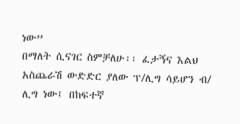ነው”
በማለት ሲናገር ስምቻለሁ፡፡ ፈታኝና እልህ
አስጨራሽ ውድድር ያለው ፕ/ሊግ ሳይሆን ብ/
ሊግ ነው፤ በከፍተኛ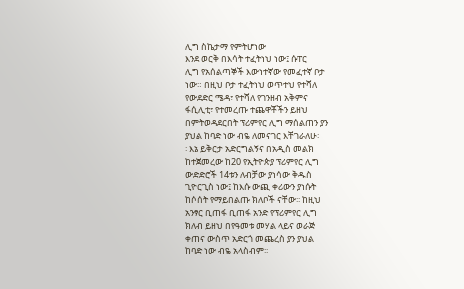ሊግ ስኬታማ የምትሆነው
እንደ ወርቅ በእሳት ተፈትነህ ነው፤ ሱፐር
ሊግ የአሰልጣኞች እውነተኛው የመፈተኛ ቦታ
ነው። በዚህ ቦታ ተፈትነህ ወጥተህ የተሻለ
የውደድር ሜዳ፣ የተሻለ የገንዘብ አቅምና
ፋሲሊቲ፣ የተመረጡ ተጨዋቾችን ይዘህ
በምትወዳደርበት ፕሪምየር ሊግ ማሰልጠን ያን
ያህል ከባድ ነው ብዬ ለመናገር እቸገራለሁ፡
፡ እኔ ይቅርታ አድርግልኝና በአዲስ መልክ
ከተጀመረው ከ20 የኢትዮጵያ ፕሪምየር ሊግ
ውድድሮች 14ቱን ለብቻው ያነሳው ቅዱስ
ጊዮርጊስ ነው፤ ከእሱ ውጪ ቀሪውን ያነሱት
ከሶሰት የማይበልጡ ክለቦች ናቸው፡፡ ከዚህ
አንፃር ቢጠፋ ቢጠፋ አንድ የፕሪምየር ሊግ
ክለብ ይዘህ በየዓመቱ መሃል ላይና ወራጅ
ቀጠና ውስጥ አድርጎ መጨረስ ያን ያህል
ከባድ ነው ብዬ አላስብም፡፡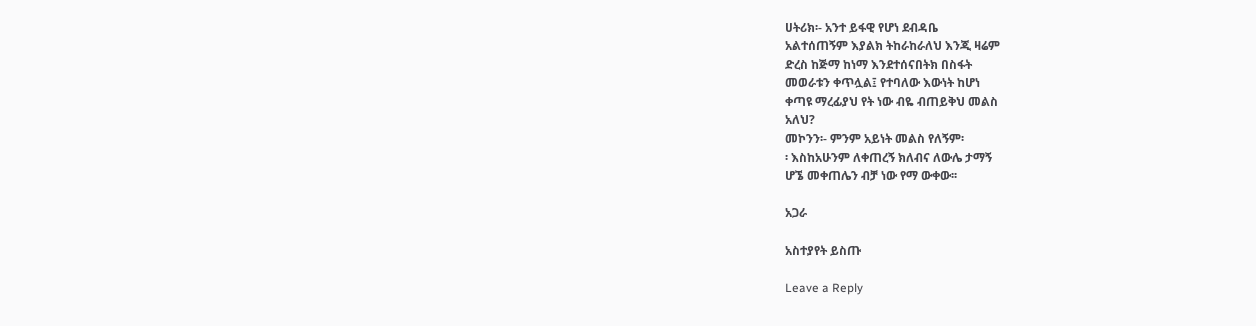ሀትሪክ፡- አንተ ይፋዊ የሆነ ደብዳቤ
አልተሰጠኝም እያልክ ትከራከራለህ እንጂ ዛሬም
ድረስ ከጅማ ከነማ እንደተሰናበትክ በስፋት
መወራቱን ቀጥሏል፤ የተባለው እውነት ከሆነ
ቀጣዩ ማረፊያህ የት ነው ብዬ ብጠይቅህ መልስ
አለህ?
መኮንን፡- ምንም አይነት መልስ የለኝም፡
፡ እስከአሁንም ለቀጠረኝ ክለብና ለውሌ ታማኝ
ሆኜ መቀጠሌን ብቻ ነው የማ ውቀው፡፡

አጋራ

አስተያየት ይስጡ

Leave a Reply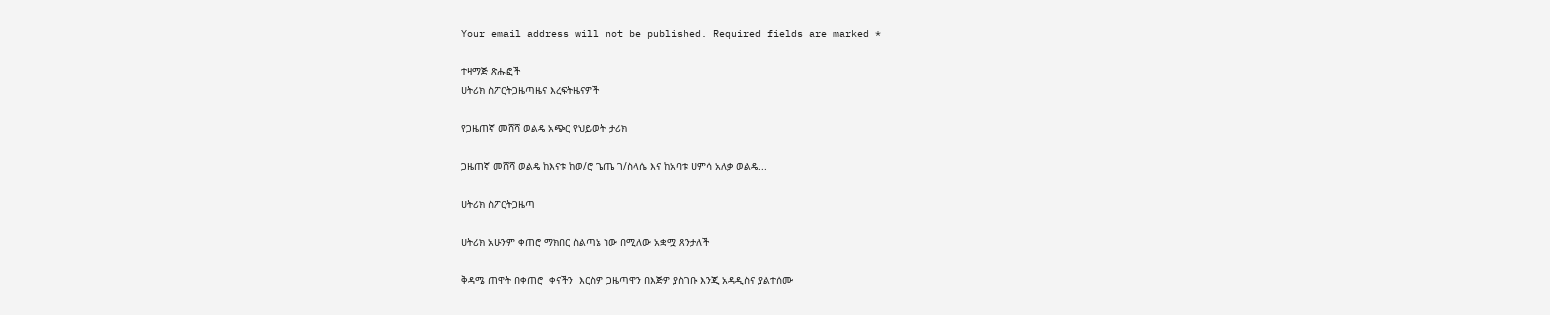Your email address will not be published. Required fields are marked *

ተዛማጅ ጽሑፎች
ሀትሪክ ስፖርትጋዜጣዜና እረፍትዜናዎች

የጋዜጠኛ መሸሻ ወልዴ አጭር የህይወት ታሪክ

ጋዜጠኛ መሸሻ ወልዴ ከእናቱ ከወ/ሮ ጌጤ ገ/ስላሴ እና ከአባቱ ሀምሳ አለቃ ወልዴ...

ሀትሪክ ስፖርትጋዜጣ

ሀትሪክ አሁንም ቀጠሮ ማክበር ስልጣኔ ነው በሚለው አቋሟ ጸንታለች

ቅዳሜ ጠዋት በቀጠሮ  ቀናችን  እርስዎ ጋዜጣዋን በእጅዎ ያስገቡ እንጂ አዳዲስና ያልተሰሙ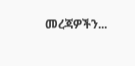መረጃዎችን...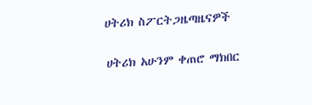ሀትሪክ ስፖርትጋዜጣዜናዎች

ሀትሪክ አሁንም ቀጠሮ ማክበር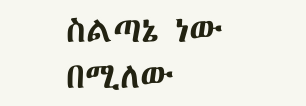ስልጣኔ ነው በሚለው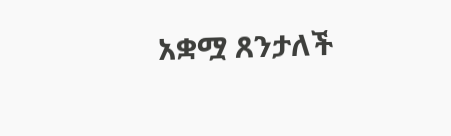አቋሟ ጸንታለች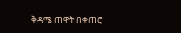ቅዳሜ ጠዋት በቀጠሮ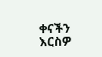ቀናችን  እርስዎ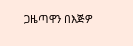ጋዜጣዋን በእጅዎ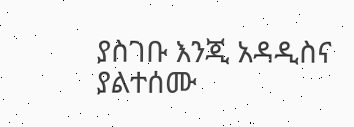ያስገቡ እንጂ አዳዲስና ያልተሰሙ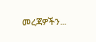መረጃዎችን...